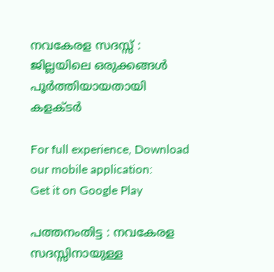നവകേരള സദസ്സ് : ജില്ലയിലെ ഒരുക്കങ്ങള്‍ പൂര്‍ത്തിയായതായി കളക്ടര്‍

For full experience, Download our mobile application:
Get it on Google Play

പത്തനംതിട്ട : നവകേരള സദസ്സിനായുള്ള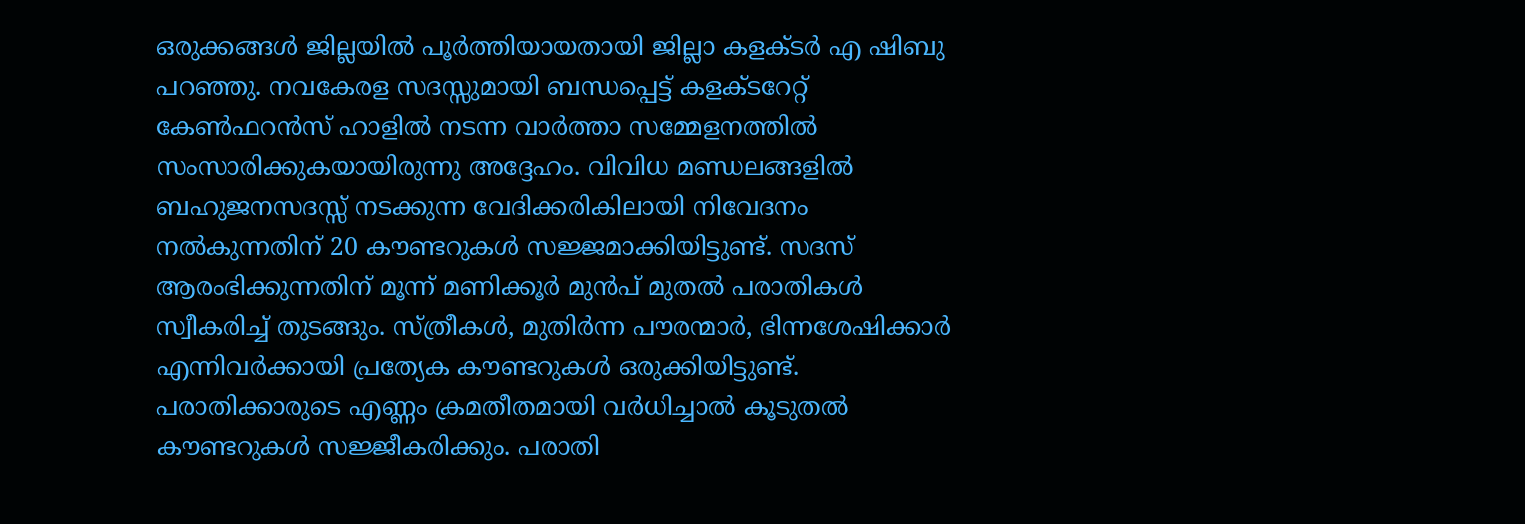ഒരുക്കങ്ങള്‍ ജില്ലയില്‍ പൂര്‍ത്തിയായതായി ജില്ലാ കളക്ടര്‍ എ ഷിബു പറഞ്ഞു. നവകേരള സദസ്സുമായി ബന്ധപ്പെട്ട് കളക്ടറേറ്റ് കേണ്‍ഫറന്‍സ് ഹാളില്‍ നടന്ന വാര്‍ത്താ സമ്മേളനത്തില്‍ സംസാരിക്കുകയായിരുന്നു അദ്ദേഹം. വിവിധ മണ്ഡലങ്ങളില്‍ ബഹുജനസദസ്സ് നടക്കുന്ന വേദിക്കരികിലായി നിവേദനം നല്‍കുന്നതിന് 20 കൗണ്ടറുകള്‍ സജ്ജമാക്കിയിട്ടുണ്ട്. സദസ് ആരംഭിക്കുന്നതിന് മൂന്ന് മണിക്കൂര്‍ മുന്‍പ് മുതല്‍ പരാതികള്‍ സ്വീകരിച്ച് തുടങ്ങും. സ്ത്രീകള്‍, മുതിര്‍ന്ന പൗരന്മാര്‍, ഭിന്നശേഷിക്കാര്‍ എന്നിവര്‍ക്കായി പ്രത്യേക കൗണ്ടറുകള്‍ ഒരുക്കിയിട്ടുണ്ട്. പരാതിക്കാരുടെ എണ്ണം ക്രമതീതമായി വര്‍ധിച്ചാല്‍ കൂടുതല്‍ കൗണ്ടറുകള്‍ സജ്ജീകരിക്കും. പരാതി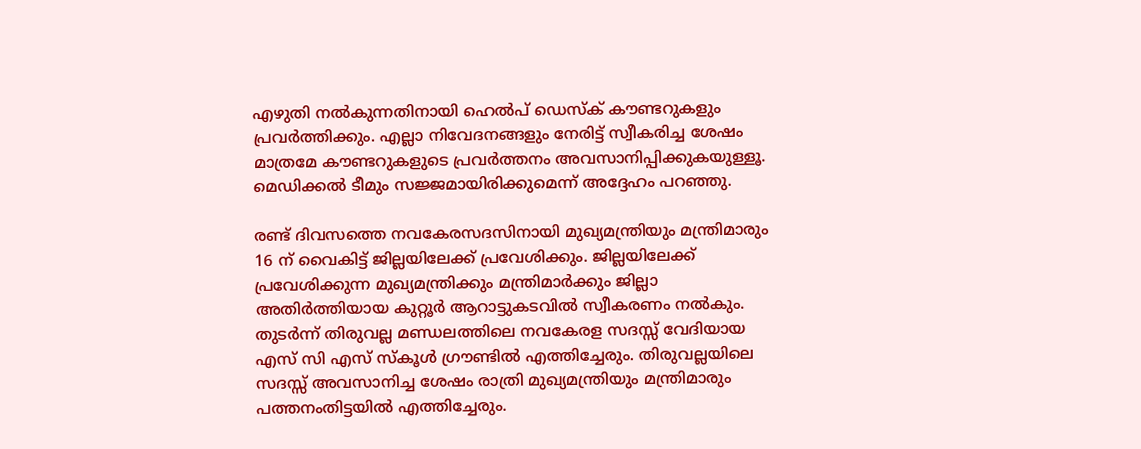എഴുതി നല്‍കുന്നതിനായി ഹെല്‍പ് ഡെസ്‌ക് കൗണ്ടറുകളും പ്രവര്‍ത്തിക്കും. എല്ലാ നിവേദനങ്ങളും നേരിട്ട് സ്വീകരിച്ച ശേഷം മാത്രമേ കൗണ്ടറുകളുടെ പ്രവര്‍ത്തനം അവസാനിപ്പിക്കുകയുള്ളൂ. മെഡിക്കല്‍ ടീമും സജ്ജമായിരിക്കുമെന്ന് അദ്ദേഹം പറഞ്ഞു.

രണ്ട് ദിവസത്തെ നവകേരസദസിനായി മുഖ്യമന്ത്രിയും മന്ത്രിമാരും 16 ന് വൈകിട്ട് ജില്ലയിലേക്ക് പ്രവേശിക്കും. ജില്ലയിലേക്ക് പ്രവേശിക്കുന്ന മുഖ്യമന്ത്രിക്കും മന്ത്രിമാര്‍ക്കും ജില്ലാ അതിര്‍ത്തിയായ കുറ്റൂര്‍ ആറാട്ടുകടവില്‍ സ്വീകരണം നല്‍കും. തുടര്‍ന്ന് തിരുവല്ല മണ്ഡലത്തിലെ നവകേരള സദസ്സ് വേദിയായ എസ് സി എസ് സ്‌കൂള്‍ ഗ്രൗണ്ടില്‍ എത്തിച്ചേരും. തിരുവല്ലയിലെ സദസ്സ് അവസാനിച്ച ശേഷം രാത്രി മുഖ്യമന്ത്രിയും മന്ത്രിമാരും പത്തനംതിട്ടയില്‍ എത്തിച്ചേരും.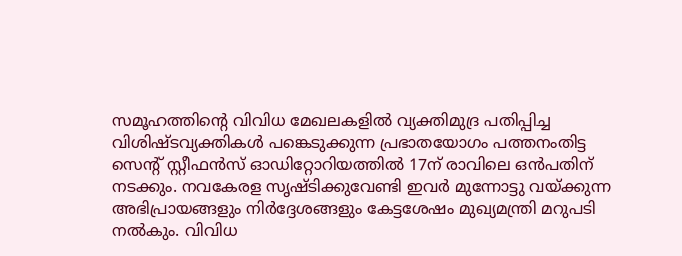സമൂഹത്തിന്റെ വിവിധ മേഖലകളില്‍ വ്യക്തിമുദ്ര പതിപ്പിച്ച വിശിഷ്ടവ്യക്തികള്‍ പങ്കെടുക്കുന്ന പ്രഭാതയോഗം പത്തനംതിട്ട സെന്റ് സ്റ്റീഫന്‍സ് ഓഡിറ്റോറിയത്തില്‍ 17ന് രാവിലെ ഒന്‍പതിന് നടക്കും. നവകേരള സൃഷ്ടിക്കുവേണ്ടി ഇവര്‍ മുന്നോട്ടു വയ്ക്കുന്ന അഭിപ്രായങ്ങളും നിര്‍ദ്ദേശങ്ങളും കേട്ടശേഷം മുഖ്യമന്ത്രി മറുപടി നല്‍കും. വിവിധ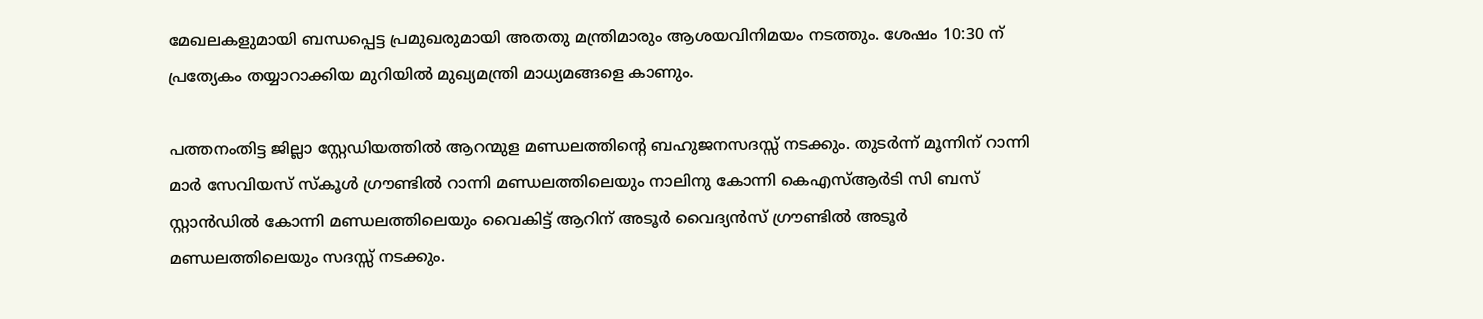മേഖലകളുമായി ബന്ധപ്പെട്ട പ്രമുഖരുമായി അതതു മന്ത്രിമാരും ആശയവിനിമയം നടത്തും. ശേഷം 10:30 ന് പ്രത്യേകം തയ്യാറാക്കിയ മുറിയില്‍ മുഖ്യമന്ത്രി മാധ്യമങ്ങളെ കാണും.

പത്തനംതിട്ട ജില്ലാ സ്റ്റേഡിയത്തില്‍ ആറന്മുള മണ്ഡലത്തിന്റെ ബഹുജനസദസ്സ് നടക്കും. തുടര്‍ന്ന് മൂന്നിന് റാന്നി മാര്‍ സേവിയസ് സ്‌കൂള്‍ ഗ്രൗണ്ടില്‍ റാന്നി മണ്ഡലത്തിലെയും നാലിനു കോന്നി കെഎസ്ആര്‍ടി സി ബസ് സ്റ്റാന്‍ഡില്‍ കോന്നി മണ്ഡലത്തിലെയും വൈകിട്ട് ആറിന് അടൂര്‍ വൈദ്യന്‍സ് ഗ്രൗണ്ടില്‍ അടൂര്‍ മണ്ഡലത്തിലെയും സദസ്സ് നടക്കും.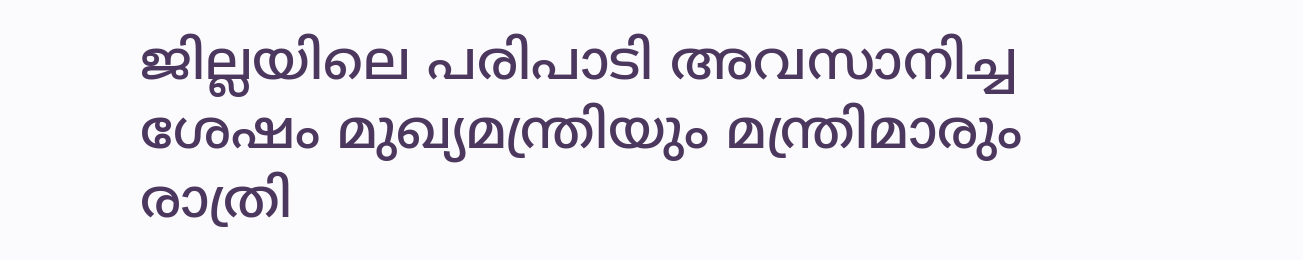ജില്ലയിലെ പരിപാടി അവസാനിച്ച ശേഷം മുഖ്യമന്ത്രിയും മന്ത്രിമാരും രാത്രി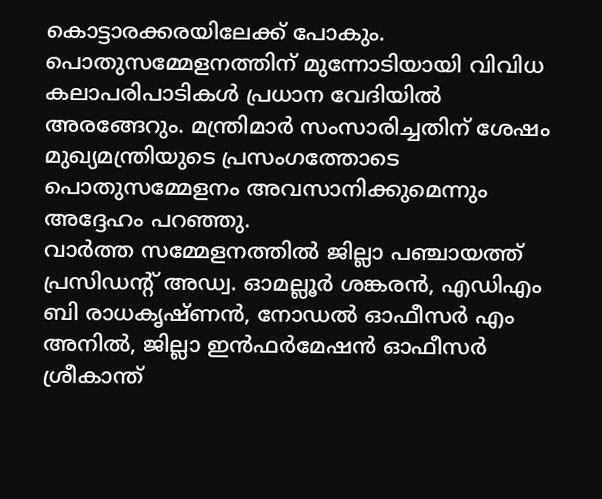കൊട്ടാരക്കരയിലേക്ക് പോകും.
പൊതുസമ്മേളനത്തിന് മുന്നോടിയായി വിവിധ കലാപരിപാടികള്‍ പ്രധാന വേദിയില്‍ അരങ്ങേറും. മന്ത്രിമാര്‍ സംസാരിച്ചതിന് ശേഷം മുഖ്യമന്ത്രിയുടെ പ്രസംഗത്തോടെ പൊതുസമ്മേളനം അവസാനിക്കുമെന്നും അദ്ദേഹം പറഞ്ഞു.
വാര്‍ത്ത സമ്മേളനത്തില്‍ ജില്ലാ പഞ്ചായത്ത് പ്രസിഡന്റ് അഡ്വ. ഓമല്ലൂര്‍ ശങ്കരന്‍, എഡിഎം ബി രാധകൃഷ്ണന്‍, നോഡല്‍ ഓഫീസര്‍ എം അനില്‍, ജില്ലാ ഇന്‍ഫര്‍മേഷന്‍ ഓഫീസര്‍ ശ്രീകാന്ത്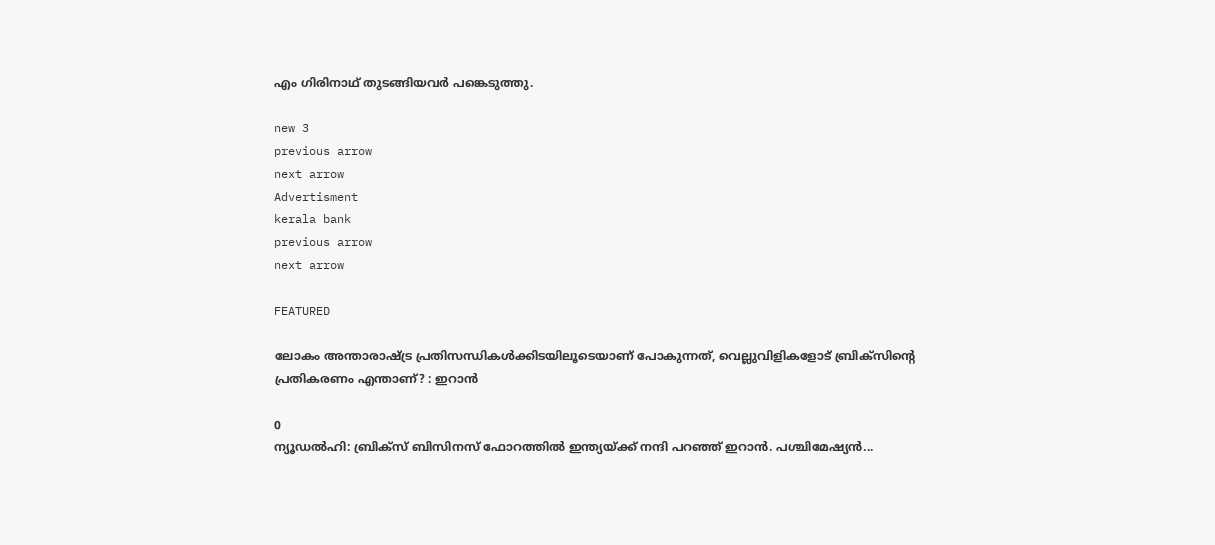എം ഗിരിനാഥ് തുടങ്ങിയവര്‍ പങ്കെടുത്തു.

new 3
previous arrow
next arrow
Advertisment
kerala bank
previous arrow
next arrow

FEATURED

ലോകം അന്താരാഷ്ട്ര പ്രതിസന്ധികൾക്കിടയിലൂടെയാണ് പോകുന്നത്, വെല്ലുവിളികളോട് ബ്രിക്സിൻ്റെ പ്രതികരണം എന്താണ്? : ഇറാൻ

0
ന്യൂഡൽഹി: ബ്രിക്‌സ് ബിസിനസ് ഫോറത്തില്‍ ഇന്ത്യയ്ക്ക് നന്ദി പറഞ്ഞ് ഇറാന്‍. പശ്ചിമേഷ്യന്‍...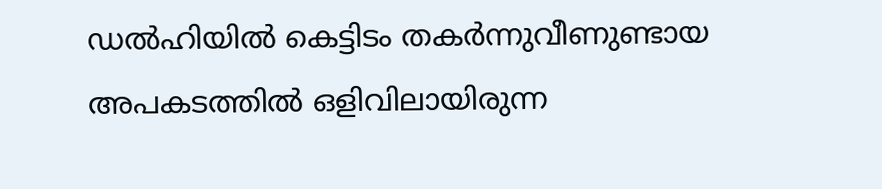ഡൽഹിയിൽ കെട്ടിടം തകർന്നുവീണുണ്ടായ അപകടത്തിൽ ഒളിവിലായിരുന്ന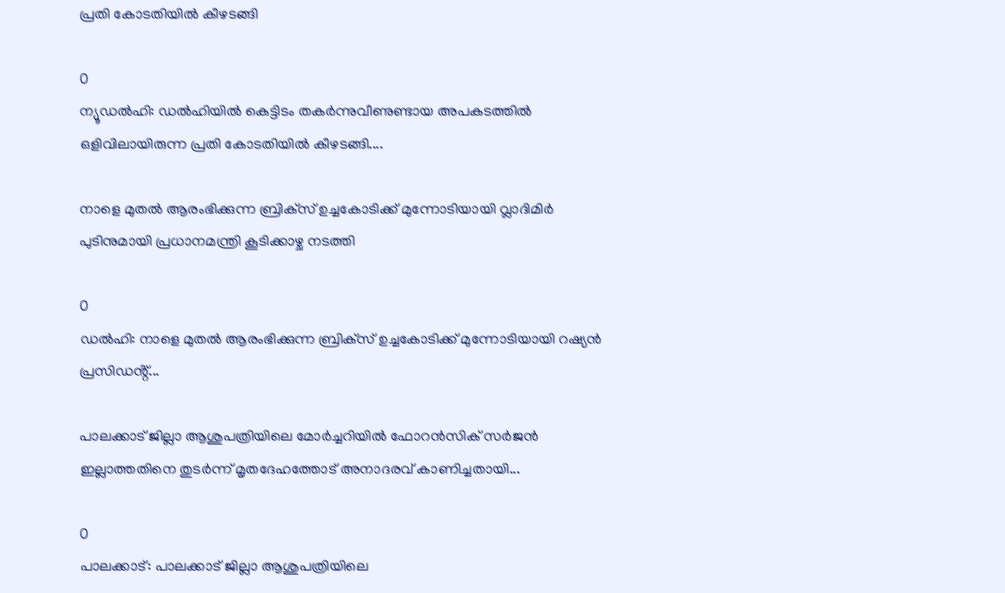പ്രതി കോടതിയിൽ കീഴടങ്ങി

0
ന്യൂഡൽഹി: ഡൽഹിയിൽ കെട്ടിടം തകർന്നുവീണുണ്ടായ അപകടത്തിൽ ഒളിവിലായിരുന്ന പ്രതി കോടതിയിൽ കീഴടങ്ങി....

നാളെ മുതൽ ആരംഭിക്കുന്ന ബ്രി‌ക്‌സ് ഉച്ചകോടിക്ക് മുന്നോടിയായി വ്ലാദിമിർ പുടിനുമായി പ്രധാനമന്ത്രി കൂടിക്കാഴ്ച നടത്തി

0
ഡൽഹി: നാളെ മുതൽ ആരംഭിക്കുന്ന ബ്രി‌ക്‌സ് ഉച്ചകോടിക്ക് മുന്നോടിയായി റഷ്യൻ പ്രസിഡൻ്റ്...

പാലക്കാട് ജില്ലാ ആശുപത്രിയിലെ മോർച്ചറിയിൽ ഫോറൻസിക് സർജൻ ഇല്ലാത്തതിനെ തുടർന്ന് മൃതദേഹത്തോട് അനാദരവ് കാണിച്ചതായി...

0
പാലക്കാട്: പാലക്കാട് ജില്ലാ ആശുപത്രിയിലെ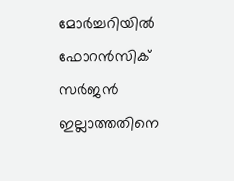മോർച്ചറിയിൽ ഫോറൻസിക് സർജൻ ഇല്ലാത്തതിനെ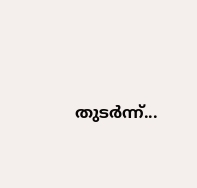തുടർന്ന്...